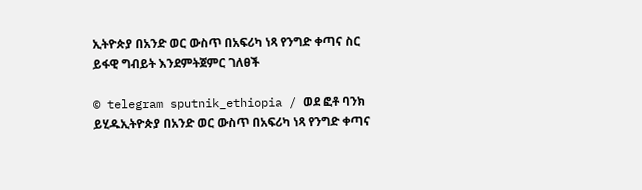ኢትዮጵያ በአንድ ወር ውስጥ በአፍሪካ ነጻ የንግድ ቀጣና ስር ይፋዊ ግብይት እንደምትጀምር ገለፀች

© telegram sputnik_ethiopia / ወደ ፎቶ ባንክ ይሂዱኢትዮጵያ በአንድ ወር ውስጥ በአፍሪካ ነጻ የንግድ ቀጣና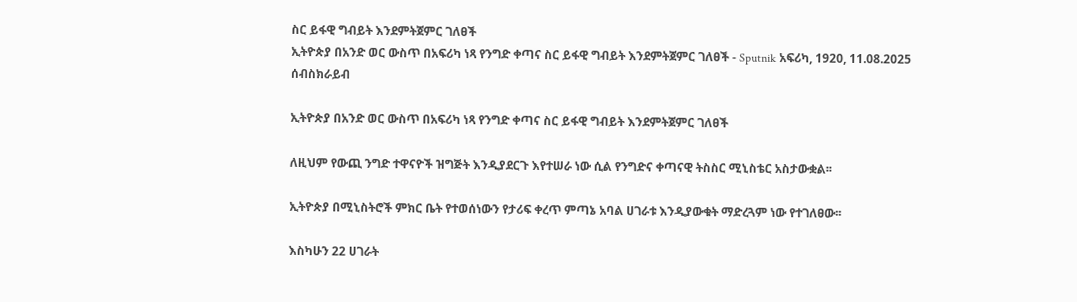ስር ይፋዊ ግብይት እንደምትጀምር ገለፀች
ኢትዮጵያ በአንድ ወር ውስጥ በአፍሪካ ነጻ የንግድ ቀጣና ስር ይፋዊ ግብይት እንደምትጀምር ገለፀች - Sputnik አፍሪካ, 1920, 11.08.2025
ሰብስክራይብ

ኢትዮጵያ በአንድ ወር ውስጥ በአፍሪካ ነጻ የንግድ ቀጣና ስር ይፋዊ ግብይት እንደምትጀምር ገለፀች

ለዚህም የውጪ ንግድ ተዋናዮች ዝግጅት እንዲያደርጉ እየተሠራ ነው ሲል የንግድና ቀጣናዊ ትስስር ሚኒስቴር አስታውቋል፡፡

ኢትዮጵያ በሚኒስትሮች ምክር ቤት የተወሰነውን የታሪፍ ቀረጥ ምጣኔ አባል ሀገራቱ እንዲያውቁት ማድረጓም ነው የተገለፀው፡፡

እስካሁን 22 ሀገራት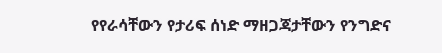የየራሳቸውን የታሪፍ ሰነድ ማዘጋጃታቸውን የንግድና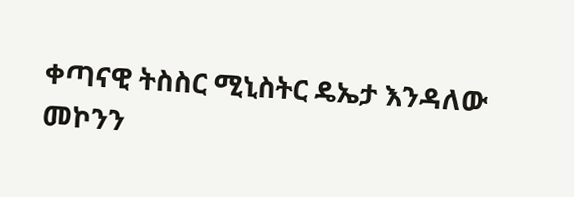ቀጣናዊ ትስስር ሚኒስትር ዴኤታ እንዳለው መኮንን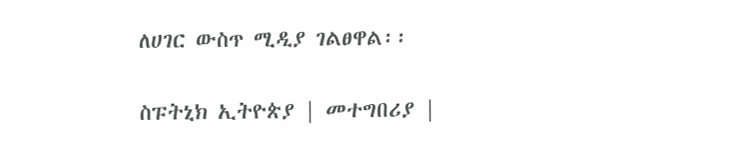ለሀገር ውስጥ ሚዲያ ገልፀዋል፡፡

ስፑትኒክ ኢትዮጵያ | መተግበሪያ |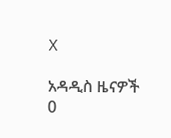X

አዳዲስ ዜናዎች
0